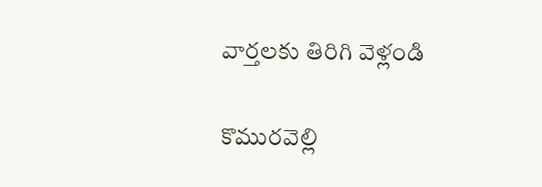వార్తలకు తిరిగి వెళ్లండి

కొమురవెల్లి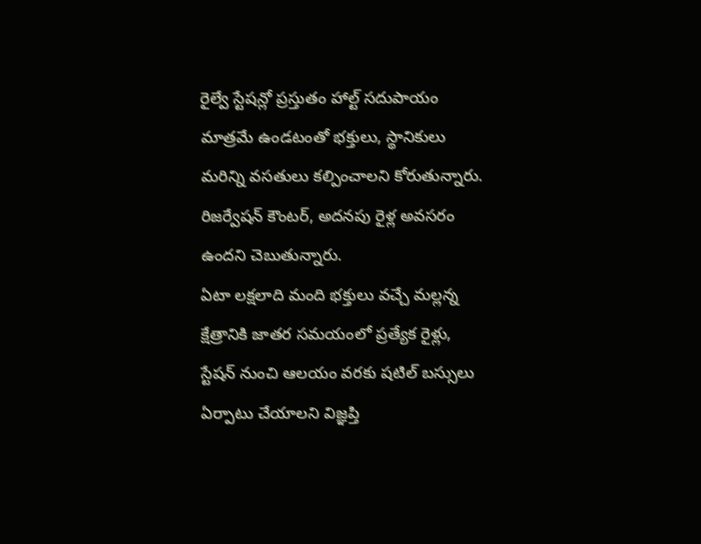రైల్వే స్టేషన్లో ప్రస్తుతం హాల్ట్ సదుపాయం మాత్రమే ఉండటంతో భక్తులు, స్థానికులు మరిన్ని వసతులు కల్పించాలని కోరుతున్నారు. రిజర్వేషన్ కౌంటర్, అదనపు రైళ్ల అవసరం ఉందని చెబుతున్నారు.
ఏటా లక్షలాది మంది భక్తులు వచ్చే మల్లన్న క్షేత్రానికి జాతర సమయంలో ప్రత్యేక రైళ్లు, స్టేషన్ నుంచి ఆలయం వరకు షటిల్ బస్సులు ఏర్పాటు చేయాలని విజ్ఞప్తి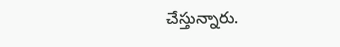చేస్తున్నారు.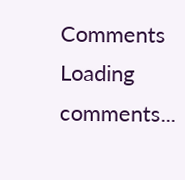Comments
Loading comments...